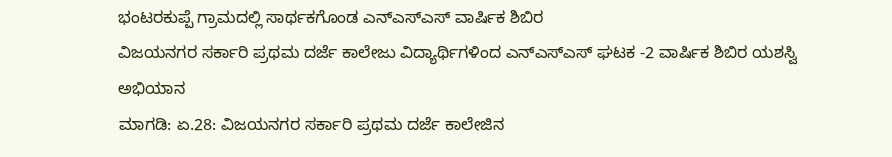ಭಂಟರಕುಪ್ಪೆ ಗ್ರಾಮದಲ್ಲಿ ಸಾರ್ಥಕಗೊಂಡ ಎನ್ಎಸ್ಎಸ್ ವಾರ್ಷಿಕ ಶಿಬಿರ
ವಿಜಯನಗರ ಸರ್ಕಾರಿ ಪ್ರಥಮ ದರ್ಜೆ ಕಾಲೇಜು ವಿದ್ಯಾರ್ಥಿಗಳಿಂದ ಎನ್ಎಸ್ಎಸ್ ಘಟಕ -2 ವಾರ್ಷಿಕ ಶಿಬಿರ ಯಶಸ್ವಿ ಅಭಿಯಾನ
ಮಾಗಡಿ: ಏ.28: ವಿಜಯನಗರ ಸರ್ಕಾರಿ ಪ್ರಥಮ ದರ್ಜೆ ಕಾಲೇಜಿನ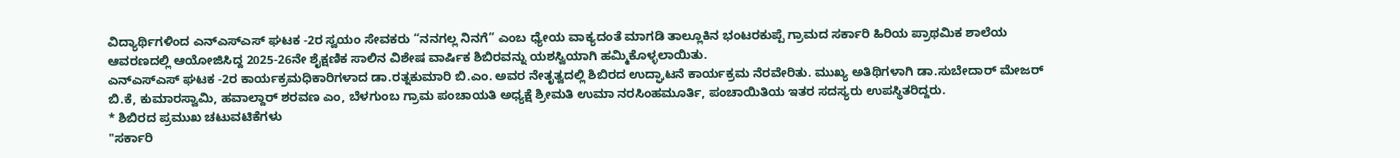ವಿದ್ಯಾರ್ಥಿಗಳಿಂದ ಎನ್ಎಸ್ಎಸ್ ಘಟಕ -2ರ ಸ್ವಯಂ ಸೇವಕರು “ನನಗಲ್ಲ ನಿನಗೆ” ಎಂಬ ಧ್ಯೇಯ ವಾಕ್ಯದಂತೆ ಮಾಗಡಿ ತಾಲ್ಲೂಕಿನ ಭಂಟರಕುಪ್ಪೆ ಗ್ರಾಮದ ಸರ್ಕಾರಿ ಹಿರಿಯ ಪ್ರಾಥಮಿಕ ಶಾಲೆಯ ಆವರಣದಲ್ಲಿ ಆಯೋಜಿಸಿದ್ದ 2025-26ನೇ ಶೈಕ್ಷಣಿಕ ಸಾಲಿನ ವಿಶೇಷ ವಾರ್ಷಿಕ ಶಿಬಿರವನ್ನು ಯಶಸ್ವಿಯಾಗಿ ಹಮ್ಮಿಕೊಳ್ಳಲಾಯಿತು.
ಎನ್ಎಸ್ಎಸ್ ಘಟಕ -2ರ ಕಾರ್ಯಕ್ರಮಧಿಕಾರಿಗಳಾದ ಡಾ.ರತ್ನಕುಮಾರಿ ಬಿ.ಎಂ. ಅವರ ನೇತೃತ್ವದಲ್ಲಿ ಶಿಬಿರದ ಉದ್ಘಾಟನೆ ಕಾರ್ಯಕ್ರಮ ನೆರವೇರಿತು. ಮುಖ್ಯ ಅತಿಥಿಗಳಾಗಿ ಡಾ.ಸುಬೇದಾರ್ ಮೇಜರ್ ಬಿ.ಕೆ, ಕುಮಾರಸ್ವಾಮಿ, ಹವಾಲ್ದಾರ್ ಶರವಣ ಎಂ, ಬೆಳಗುಂಬ ಗ್ರಾಮ ಪಂಚಾಯತಿ ಅಧ್ಯಕ್ಷೆ ಶ್ರೀಮತಿ ಉಮಾ ನರಸಿಂಹಮೂರ್ತಿ, ಪಂಚಾಯಿತಿಯ ಇತರ ಸದಸ್ಯರು ಉಪಸ್ಥಿತರಿದ್ದರು.
* ಶಿಬಿರದ ಪ್ರಮುಖ ಚಟುವಟಿಕೆಗಳು
"ಸರ್ಕಾರಿ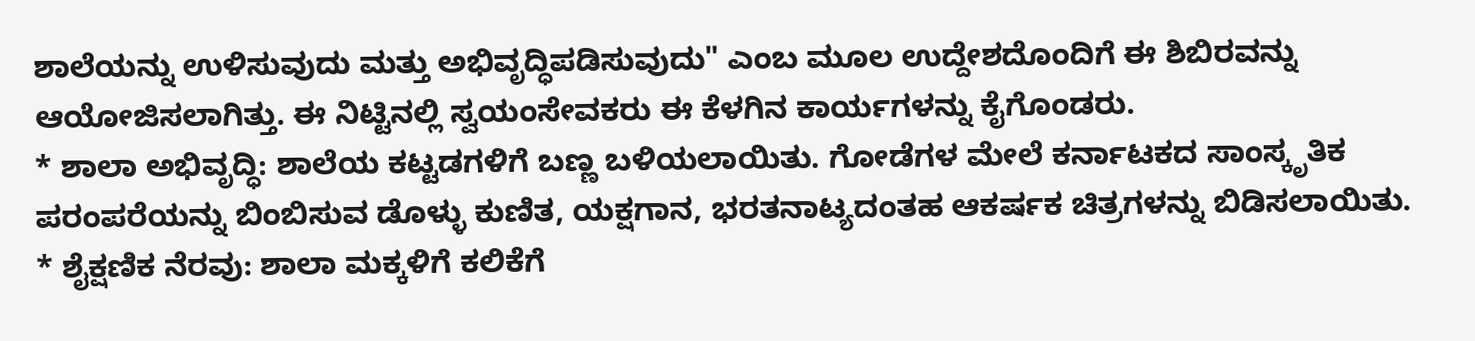ಶಾಲೆಯನ್ನು ಉಳಿಸುವುದು ಮತ್ತು ಅಭಿವೃದ್ಧಿಪಡಿಸುವುದು" ಎಂಬ ಮೂಲ ಉದ್ದೇಶದೊಂದಿಗೆ ಈ ಶಿಬಿರವನ್ನು ಆಯೋಜಿಸಲಾಗಿತ್ತು. ಈ ನಿಟ್ಟಿನಲ್ಲಿ ಸ್ವಯಂಸೇವಕರು ಈ ಕೆಳಗಿನ ಕಾರ್ಯಗಳನ್ನು ಕೈಗೊಂಡರು.
* ಶಾಲಾ ಅಭಿವೃದ್ಧಿ: ಶಾಲೆಯ ಕಟ್ಟಡಗಳಿಗೆ ಬಣ್ಣ ಬಳಿಯಲಾಯಿತು. ಗೋಡೆಗಳ ಮೇಲೆ ಕರ್ನಾಟಕದ ಸಾಂಸ್ಕೃತಿಕ ಪರಂಪರೆಯನ್ನು ಬಿಂಬಿಸುವ ಡೊಳ್ಳು ಕುಣಿತ, ಯಕ್ಷಗಾನ, ಭರತನಾಟ್ಯದಂತಹ ಆಕರ್ಷಕ ಚಿತ್ರಗಳನ್ನು ಬಿಡಿಸಲಾಯಿತು.
* ಶೈಕ್ಷಣಿಕ ನೆರವು: ಶಾಲಾ ಮಕ್ಕಳಿಗೆ ಕಲಿಕೆಗೆ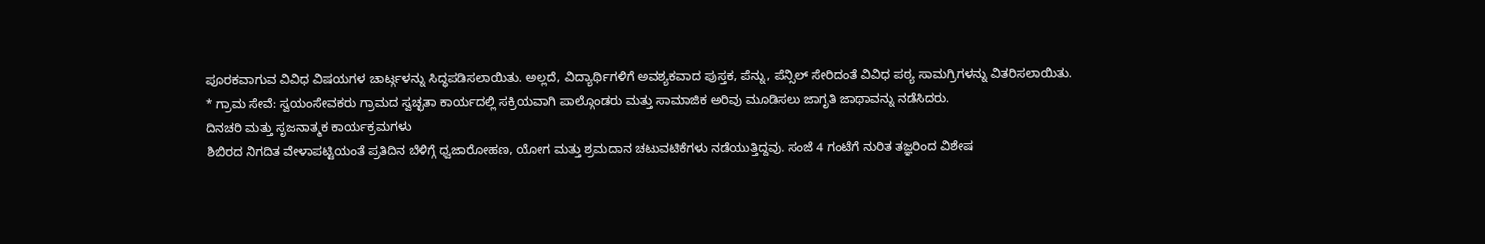ಪೂರಕವಾಗುವ ವಿವಿಧ ವಿಷಯಗಳ ಚಾರ್ಟ್ಗಳನ್ನು ಸಿದ್ಧಪಡಿಸಲಾಯಿತು. ಅಲ್ಲದೆ, ವಿದ್ಯಾರ್ಥಿಗಳಿಗೆ ಅವಶ್ಯಕವಾದ ಪುಸ್ತಕ, ಪೆನ್ನು, ಪೆನ್ಸಿಲ್ ಸೇರಿದಂತೆ ವಿವಿಧ ಪಠ್ಯ ಸಾಮಗ್ರಿಗಳನ್ನು ವಿತರಿಸಲಾಯಿತು.
* ಗ್ರಾಮ ಸೇವೆ: ಸ್ವಯಂಸೇವಕರು ಗ್ರಾಮದ ಸ್ವಚ್ಛತಾ ಕಾರ್ಯದಲ್ಲಿ ಸಕ್ರಿಯವಾಗಿ ಪಾಲ್ಗೊಂಡರು ಮತ್ತು ಸಾಮಾಜಿಕ ಅರಿವು ಮೂಡಿಸಲು ಜಾಗೃತಿ ಜಾಥಾವನ್ನು ನಡೆಸಿದರು.
ದಿನಚರಿ ಮತ್ತು ಸೃಜನಾತ್ಮಕ ಕಾರ್ಯಕ್ರಮಗಳು
ಶಿಬಿರದ ನಿಗದಿತ ವೇಳಾಪಟ್ಟಿಯಂತೆ ಪ್ರತಿದಿನ ಬೆಳಿಗ್ಗೆ ಧ್ವಜಾರೋಹಣ, ಯೋಗ ಮತ್ತು ಶ್ರಮದಾನ ಚಟುವಟಿಕೆಗಳು ನಡೆಯುತ್ತಿದ್ದವು. ಸಂಜೆ 4 ಗಂಟೆಗೆ ನುರಿತ ತಜ್ಞರಿಂದ ವಿಶೇಷ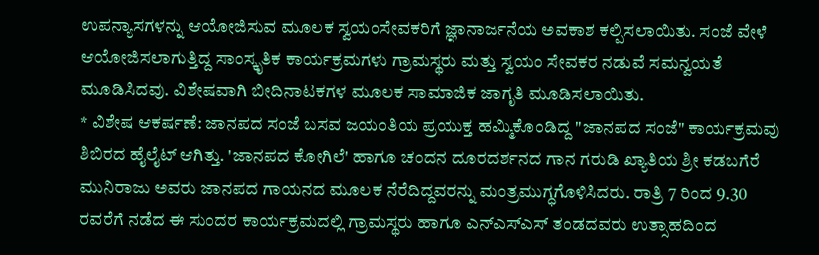ಉಪನ್ಯಾಸಗಳನ್ನು ಆಯೋಜಿಸುವ ಮೂಲಕ ಸ್ವಯಂಸೇವಕರಿಗೆ ಜ್ಞಾನಾರ್ಜನೆಯ ಅವಕಾಶ ಕಲ್ಪಿಸಲಾಯಿತು. ಸಂಜೆ ವೇಳೆ ಆಯೋಜಿಸಲಾಗುತ್ತಿದ್ದ ಸಾಂಸ್ಕೃತಿಕ ಕಾರ್ಯಕ್ರಮಗಳು ಗ್ರಾಮಸ್ಥರು ಮತ್ತು ಸ್ವಯಂ ಸೇವಕರ ನಡುವೆ ಸಮನ್ವಯತೆ ಮೂಡಿಸಿದವು. ವಿಶೇಷವಾಗಿ ಬೀದಿನಾಟಕಗಳ ಮೂಲಕ ಸಾಮಾಜಿಕ ಜಾಗೃತಿ ಮೂಡಿಸಲಾಯಿತು.
* ವಿಶೇಷ ಆಕರ್ಷಣೆ: ಜಾನಪದ ಸಂಜೆ ಬಸವ ಜಯಂತಿಯ ಪ್ರಯುಕ್ತ ಹಮ್ಮಿಕೊಂಡಿದ್ದ "ಜಾನಪದ ಸಂಜೆ" ಕಾರ್ಯಕ್ರಮವು ಶಿಬಿರದ ಹೈಲೈಟ್ ಆಗಿತ್ತು. 'ಜಾನಪದ ಕೋಗಿಲೆ' ಹಾಗೂ ಚಂದನ ದೂರದರ್ಶನದ ಗಾನ ಗರುಡಿ ಖ್ಯಾತಿಯ ಶ್ರೀ ಕಡಬಗೆರೆ ಮುನಿರಾಜು ಅವರು ಜಾನಪದ ಗಾಯನದ ಮೂಲಕ ನೆರೆದಿದ್ದವರನ್ನು ಮಂತ್ರಮುಗ್ಧಗೊಳಿಸಿದರು. ರಾತ್ರಿ 7 ರಿಂದ 9.30 ರವರೆಗೆ ನಡೆದ ಈ ಸುಂದರ ಕಾರ್ಯಕ್ರಮದಲ್ಲಿ ಗ್ರಾಮಸ್ಥರು ಹಾಗೂ ಎನ್ಎಸ್ಎಸ್ ತಂಡದವರು ಉತ್ಸಾಹದಿಂದ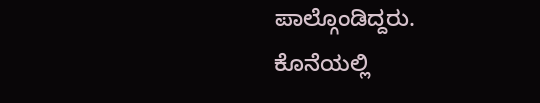ಪಾಲ್ಗೊಂಡಿದ್ದರು.
ಕೊನೆಯಲ್ಲಿ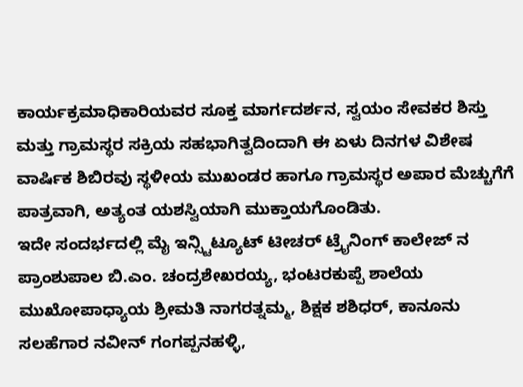ಕಾರ್ಯಕ್ರಮಾಧಿಕಾರಿಯವರ ಸೂಕ್ತ ಮಾರ್ಗದರ್ಶನ, ಸ್ವಯಂ ಸೇವಕರ ಶಿಸ್ತು ಮತ್ತು ಗ್ರಾಮಸ್ಥರ ಸಕ್ರಿಯ ಸಹಭಾಗಿತ್ವದಿಂದಾಗಿ ಈ ಏಳು ದಿನಗಳ ವಿಶೇಷ ವಾರ್ಷಿಕ ಶಿಬಿರವು ಸ್ಥಳೀಯ ಮುಖಂಡರ ಹಾಗೂ ಗ್ರಾಮಸ್ಥರ ಅಪಾರ ಮೆಚ್ಚುಗೆಗೆ ಪಾತ್ರವಾಗಿ, ಅತ್ಯಂತ ಯಶಸ್ವಿಯಾಗಿ ಮುಕ್ತಾಯಗೊಂಡಿತು.
ಇದೇ ಸಂದರ್ಭದಲ್ಲಿ ಮೈ ಇನ್ಸ್ಟಿಟ್ಯೂಟ್ ಟೀಚರ್ ಟ್ರೈನಿಂಗ್ ಕಾಲೇಜ್ ನ ಪ್ರಾಂಶುಪಾಲ ಬಿ.ಎಂ. ಚಂದ್ರಶೇಖರಯ್ಯ, ಭಂಟರಕುಪ್ಪೆ ಶಾಲೆಯ ಮುಖೋಪಾಧ್ಯಾಯ ಶ್ರೀಮತಿ ನಾಗರತ್ನಮ್ಮ, ಶಿಕ್ಷಕ ಶಶಿಧರ್, ಕಾನೂನು ಸಲಹೆಗಾರ ನವೀನ್ ಗಂಗಪ್ಪನಹಳ್ಳಿ,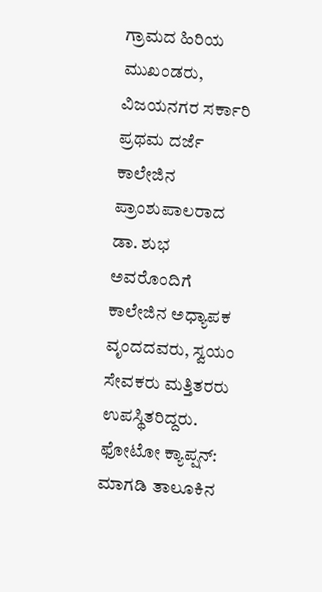ಗ್ರಾಮದ ಹಿರಿಯ ಮುಖಂಡರು, ವಿಜಯನಗರ ಸರ್ಕಾರಿ ಪ್ರಥಮ ದರ್ಜೆ ಕಾಲೇಜಿನ ಪ್ರಾಂಶುಪಾಲರಾದ ಡಾ. ಶುಭ ಅವರೊಂದಿಗೆ ಕಾಲೇಜಿನ ಅಧ್ಯಾಪಕ ವೃಂದದವರು, ಸ್ವಯಂ ಸೇವಕರು ಮತ್ತಿತರರು ಉಪಸ್ಥಿತರಿದ್ದರು.
ಫೋಟೋ ಕ್ಯಾಪ್ಷನ್:
ಮಾಗಡಿ ತಾಲೂಕಿನ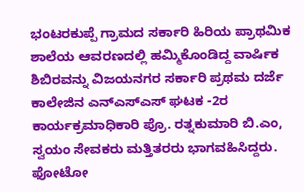ಭಂಟರಕುಪ್ಪೆ ಗ್ರಾಮದ ಸರ್ಕಾರಿ ಹಿರಿಯ ಪ್ರಾಥಮಿಕ ಶಾಲೆಯ ಆವರಣದಲ್ಲಿ ಹಮ್ಮಿಕೊಂಡಿದ್ದ ವಾರ್ಷಿಕ ಶಿಬಿರವನ್ನು ವಿಜಯನಗರ ಸರ್ಕಾರಿ ಪ್ರಥಮ ದರ್ಜೆ ಕಾಲೇಜಿನ ಎನ್ಎಸ್ಎಸ್ ಘಟಕ -2ರ ಕಾರ್ಯಕ್ರಮಾಧಿಕಾರಿ ಪ್ರೊ. ರತ್ನಕುಮಾರಿ ಬಿ.ಎಂ, ಸ್ವಯಂ ಸೇವಕರು ಮತ್ತಿತರರು ಭಾಗವಹಿಸಿದ್ದರು.
ಫೋಟೋ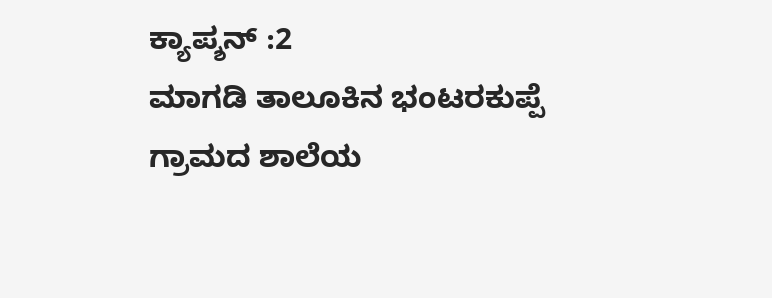ಕ್ಯಾಪ್ಶನ್ :2
ಮಾಗಡಿ ತಾಲೂಕಿನ ಭಂಟರಕುಪ್ಪೆ ಗ್ರಾಮದ ಶಾಲೆಯ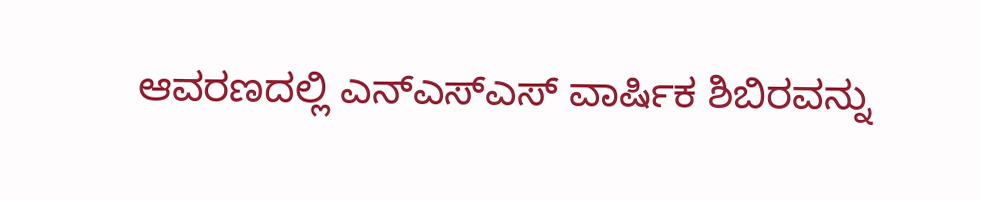ಆವರಣದಲ್ಲಿ ಎನ್ಎಸ್ಎಸ್ ವಾರ್ಷಿಕ ಶಿಬಿರವನ್ನು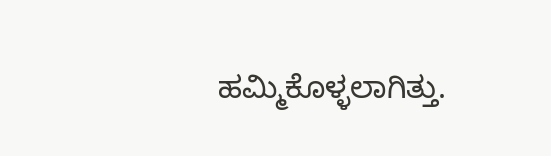ಹಮ್ಮಿಕೊಳ್ಳಲಾಗಿತ್ತು.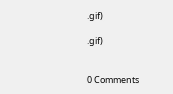.gif)

.gif)


0 Comments